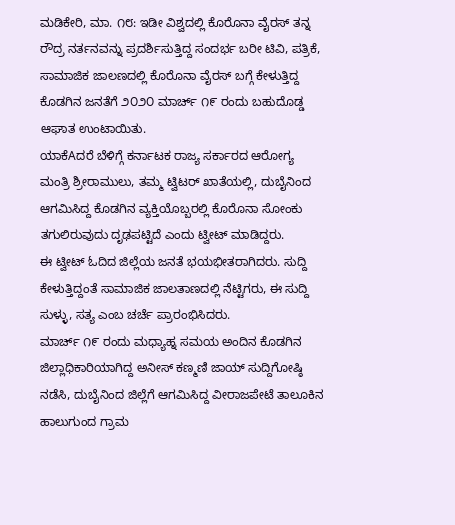ಮಡಿಕೇರಿ, ಮಾ. ೧೮: ಇಡೀ ವಿಶ್ವದಲ್ಲಿ ಕೊರೊನಾ ವೈರಸ್ ತನ್ನ ರೌದ್ರ ನರ್ತನವನ್ನು ಪ್ರದರ್ಶಿಸುತ್ತಿದ್ದ ಸಂದರ್ಭ ಬರೀ ಟಿವಿ, ಪತ್ರಿಕೆ, ಸಾಮಾಜಿಕ ಜಾಲಣದಲ್ಲಿ ಕೊರೊನಾ ವೈರಸ್ ಬಗ್ಗೆ ಕೇಳುತ್ತಿದ್ದ ಕೊಡಗಿನ ಜನತೆಗೆ ೨೦೨೦ ಮಾರ್ಚ್ ೧೯ ರಂದು ಬಹುದೊಡ್ಡ ಆಘಾತ ಉಂಟಾಯಿತು.
ಯಾಕೆAದರೆ ಬೆಳಿಗ್ಗೆ ಕರ್ನಾಟಕ ರಾಜ್ಯ ಸರ್ಕಾರದ ಆರೋಗ್ಯ ಮಂತ್ರಿ ಶ್ರೀರಾಮುಲು, ತಮ್ಮ ಟ್ವಿಟರ್ ಖಾತೆಯಲ್ಲಿ, ದುಬೈನಿಂದ ಆಗಮಿಸಿದ್ದ ಕೊಡಗಿನ ವ್ಯಕ್ತಿಯೊಬ್ಬರಲ್ಲಿ ಕೊರೊನಾ ಸೋಂಕು ತಗುಲಿರುವುದು ದೃಢಪಟ್ಟಿದೆ ಎಂದು ಟ್ವೀಟ್ ಮಾಡಿದ್ದರು.
ಈ ಟ್ವೀಟ್ ಓದಿದ ಜಿಲ್ಲೆಯ ಜನತೆ ಭಯಭೀತರಾಗಿದರು. ಸುದ್ದಿ ಕೇಳುತ್ತಿದ್ದಂತೆ ಸಾಮಾಜಿಕ ಜಾಲತಾಣದಲ್ಲಿ ನೆಟ್ಟಿಗರು, ಈ ಸುದ್ದಿ ಸುಳ್ಳು, ಸತ್ಯ ಎಂಬ ಚರ್ಚೆ ಪ್ರಾರಂಭಿಸಿದರು.
ಮಾರ್ಚ್ ೧೯ ರಂದು ಮಧ್ಯಾಹ್ನ ಸಮಯ ಅಂದಿನ ಕೊಡಗಿನ ಜಿಲ್ಲಾಧಿಕಾರಿಯಾಗಿದ್ದ ಅನೀಸ್ ಕಣ್ಮಣಿ ಜಾಯ್ ಸುದ್ದಿಗೋಷ್ಠಿ ನಡೆಸಿ, ದುಬೈನಿಂದ ಜಿಲ್ಲೆಗೆ ಆಗಮಿಸಿದ್ದ ವೀರಾಜಪೇಟೆ ತಾಲೂಕಿನ ಹಾಲುಗುಂದ ಗ್ರಾಮ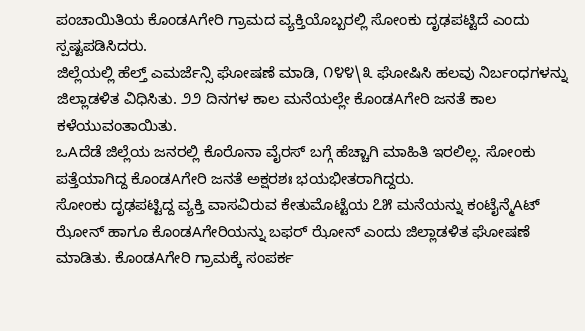ಪಂಚಾಯಿತಿಯ ಕೊಂಡAಗೇರಿ ಗ್ರಾಮದ ವ್ಯಕ್ತಿಯೊಬ್ಬರಲ್ಲಿ ಸೋಂಕು ದೃಢಪಟ್ಟಿದೆ ಎಂದು ಸ್ಪಷ್ಟಪಡಿಸಿದರು.
ಜಿಲ್ಲೆಯಲ್ಲಿ ಹೆಲ್ತ್ ಎಮರ್ಜೆನ್ಸಿ ಘೋಷಣೆ ಮಾಡಿ, ೧೪೪\೩ ಘೋಷಿಸಿ ಹಲವು ನಿರ್ಬಂಧಗಳನ್ನು ಜಿಲ್ಲಾಡಳಿತ ವಿಧಿಸಿತು. ೨೨ ದಿನಗಳ ಕಾಲ ಮನೆಯಲ್ಲೇ ಕೊಂಡAಗೇರಿ ಜನತೆ ಕಾಲ ಕಳೆಯುವಂತಾಯಿತು.
ಒAದೆಡೆ ಜಿಲ್ಲೆಯ ಜನರಲ್ಲಿ ಕೊರೊನಾ ವೈರಸ್ ಬಗ್ಗೆ ಹೆಚ್ಚಾಗಿ ಮಾಹಿತಿ ಇರಲಿಲ್ಲ. ಸೋಂಕು ಪತ್ತೆಯಾಗಿದ್ದ ಕೊಂಡAಗೇರಿ ಜನತೆ ಅಕ್ಷರಶಃ ಭಯಭೀತರಾಗಿದ್ದರು.
ಸೋಂಕು ದೃಢಪಟ್ಟಿದ್ದ ವ್ಯಕ್ತಿ ವಾಸವಿರುವ ಕೇತುಮೊಟ್ಟೆಯ ೭೫ ಮನೆಯನ್ನು ಕಂಟೈನ್ಮೆAಟ್ ಝೋನ್ ಹಾಗೂ ಕೊಂಡAಗೇರಿಯನ್ನು ಬಫರ್ ಝೋನ್ ಎಂದು ಜಿಲ್ಲಾಡಳಿತ ಘೋಷಣೆ ಮಾಡಿತು. ಕೊಂಡAಗೇರಿ ಗ್ರಾಮಕ್ಕೆ ಸಂಪರ್ಕ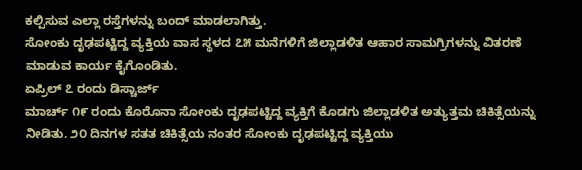ಕಲ್ಪಿಸುವ ಎಲ್ಲಾ ರಸ್ತೆಗಳನ್ನು ಬಂದ್ ಮಾಡಲಾಗಿತ್ತು.
ಸೋಂಕು ದೃಢಪಟ್ಟಿದ್ದ ವ್ಯಕ್ತಿಯ ವಾಸ ಸ್ಥಳದ ೭೫ ಮನೆಗಳಿಗೆ ಜಿಲ್ಲಾಡಳಿತ ಆಹಾರ ಸಾಮಗ್ರಿಗಳನ್ನು ವಿತರಣೆ ಮಾಡುವ ಕಾರ್ಯ ಕೈಗೊಂಡಿತು.
ಏಪ್ರಿಲ್ ೭ ರಂದು ಡಿಸ್ಚಾರ್ಜ್
ಮಾರ್ಚ್ ೧೯ ರಂದು ಕೊರೊನಾ ಸೋಂಕು ದೃಢಪಟ್ಟಿದ್ದ ವ್ಯಕ್ತಿಗೆ ಕೊಡಗು ಜಿಲ್ಲಾಡಳಿತ ಅತ್ಯುತ್ತಮ ಚಿಕಿತ್ಸೆಯನ್ನು ನೀಡಿತು. ೨೦ ದಿನಗಳ ಸತತ ಚಿಕಿತ್ಸೆಯ ನಂತರ ಸೋಂಕು ದೃಢಪಟ್ಟಿದ್ದ ವ್ಯಕ್ತಿಯು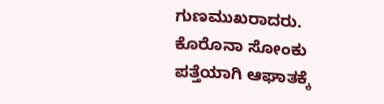ಗುಣಮುಖರಾದರು.
ಕೊರೊನಾ ಸೋಂಕು ಪತ್ತೆಯಾಗಿ ಆಘಾತಕ್ಕೆ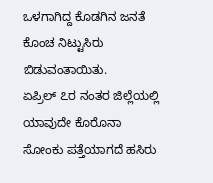ಒಳಗಾಗಿದ್ದ ಕೊಡಗಿನ ಜನತೆ ಕೊಂಚ ನಿಟ್ಟುಸಿರು ಬಿಡುವಂತಾಯಿತು.
ಏಪ್ರಿಲ್ ೭ರ ನಂತರ ಜಿಲ್ಲೆಯಲ್ಲಿ ಯಾವುದೇ ಕೊರೊನಾ ಸೋಂಕು ಪತ್ತೆಯಾಗದೆ ಹಸಿರು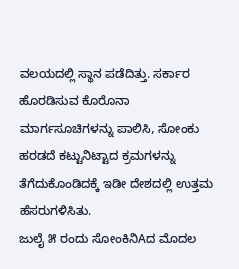ವಲಯದಲ್ಲಿ ಸ್ಥಾನ ಪಡೆದಿತ್ತು. ಸರ್ಕಾರ ಹೊರಡಿಸುವ ಕೊರೊನಾ ಮಾರ್ಗಸೂಚಿಗಳನ್ನು ಪಾಲಿಸಿ, ಸೋಂಕು ಹರಡದೆ ಕಟ್ಟುನಿಟ್ಟಾದ ಕ್ರಮಗಳನ್ನು ತೆಗೆದುಕೊಂಡಿದಕ್ಕೆ ಇಡೀ ದೇಶದಲ್ಲಿ ಉತ್ತಮ ಹೆಸರುಗಳಿಸಿತು.
ಜುಲೈ ೫ ರಂದು ಸೋಂಕಿನಿAದ ಮೊದಲ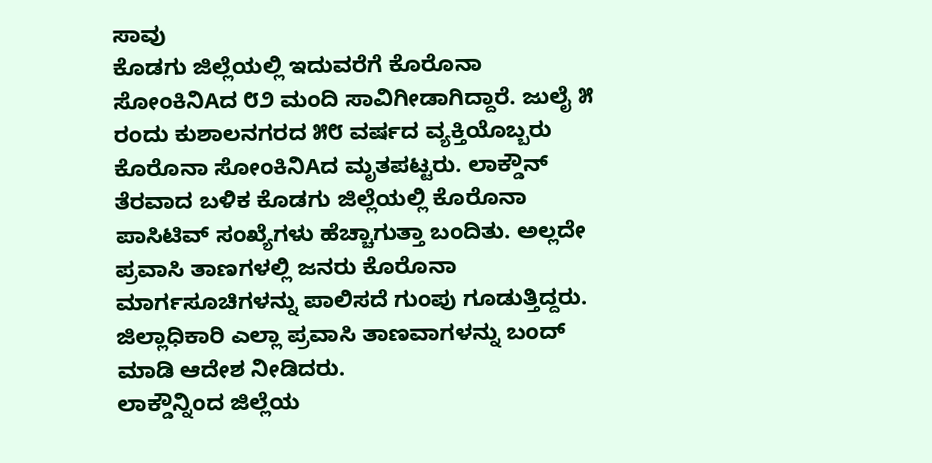ಸಾವು
ಕೊಡಗು ಜಿಲ್ಲೆಯಲ್ಲಿ ಇದುವರೆಗೆ ಕೊರೊನಾ ಸೋಂಕಿನಿAದ ೮೨ ಮಂದಿ ಸಾವಿಗೀಡಾಗಿದ್ದಾರೆ. ಜುಲೈ ೫ ರಂದು ಕುಶಾಲನಗರದ ೫೮ ವರ್ಷದ ವ್ಯಕ್ತಿಯೊಬ್ಬರು ಕೊರೊನಾ ಸೋಂಕಿನಿAದ ಮೃತಪಟ್ಟರು. ಲಾಕ್ಡೌನ್ ತೆರವಾದ ಬಳಿಕ ಕೊಡಗು ಜಿಲ್ಲೆಯಲ್ಲಿ ಕೊರೊನಾ ಪಾಸಿಟಿವ್ ಸಂಖ್ಯೆಗಳು ಹೆಚ್ಚಾಗುತ್ತಾ ಬಂದಿತು. ಅಲ್ಲದೇ ಪ್ರವಾಸಿ ತಾಣಗಳಲ್ಲಿ ಜನರು ಕೊರೊನಾ ಮಾರ್ಗಸೂಚಿಗಳನ್ನು ಪಾಲಿಸದೆ ಗುಂಪು ಗೂಡುತ್ತಿದ್ದರು. ಜಿಲ್ಲಾಧಿಕಾರಿ ಎಲ್ಲಾ ಪ್ರವಾಸಿ ತಾಣವಾಗಳನ್ನು ಬಂದ್ ಮಾಡಿ ಆದೇಶ ನೀಡಿದರು.
ಲಾಕ್ಡೌನ್ನಿಂದ ಜಿಲ್ಲೆಯ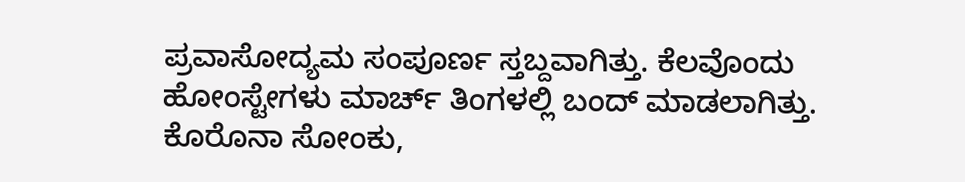ಪ್ರವಾಸೋದ್ಯಮ ಸಂಪೂರ್ಣ ಸ್ತಬ್ದವಾಗಿತ್ತು. ಕೆಲವೊಂದು ಹೋಂಸ್ಟೇಗಳು ಮಾರ್ಚ್ ತಿಂಗಳಲ್ಲಿ ಬಂದ್ ಮಾಡಲಾಗಿತ್ತು. ಕೊರೊನಾ ಸೋಂಕು,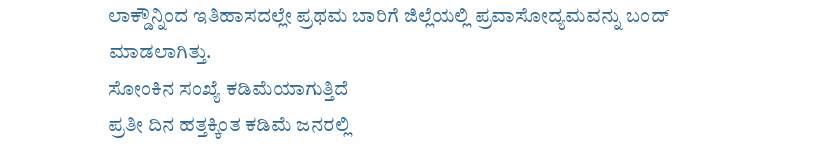ಲಾಕ್ಡೌನ್ನಿಂದ ಇತಿಹಾಸದಲ್ಲೇ ಪ್ರಥಮ ಬಾರಿಗೆ ಜಿಲ್ಲೆಯಲ್ಲಿ ಪ್ರವಾಸೋದ್ಯಮವನ್ನು ಬಂದ್ ಮಾಡಲಾಗಿತ್ತು.
ಸೋಂಕಿನ ಸಂಖ್ಯೆ ಕಡಿಮೆಯಾಗುತ್ತಿದೆ
ಪ್ರತೀ ದಿನ ಹತ್ತಕ್ಕಿಂತ ಕಡಿಮೆ ಜನರಲ್ಲಿ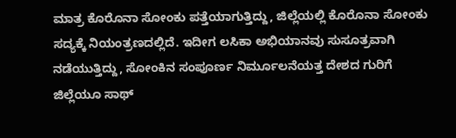ಮಾತ್ರ ಕೊರೊನಾ ಸೋಂಕು ಪತ್ತೆಯಾಗುತ್ತಿದ್ದು, ಜಿಲ್ಲೆಯಲ್ಲಿ ಕೊರೊನಾ ಸೋಂಕು ಸದ್ಯಕ್ಕೆ ನಿಯಂತ್ರಣದಲ್ಲಿದೆ. ಇದೀಗ ಲಸಿಕಾ ಅಭಿಯಾನವು ಸುಸೂತ್ರವಾಗಿ ನಡೆಯುತ್ತಿದ್ದು, ಸೋಂಕಿನ ಸಂಪೂರ್ಣ ನಿರ್ಮೂಲನೆಯತ್ತ ದೇಶದ ಗುರಿಗೆ ಜಿಲ್ಲೆಯೂ ಸಾಥ್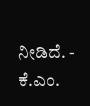ನೀಡಿದೆ. - ಕೆ.ಎಂ.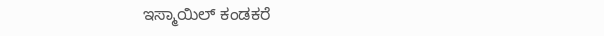ಇಸ್ಮಾಯಿಲ್ ಕಂಡಕರೆ